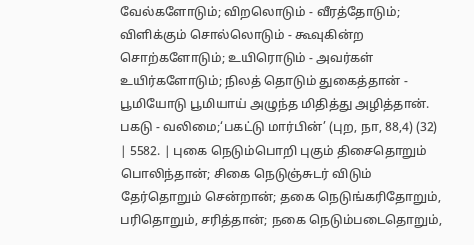வேல்களோடும்; விறலொடும் - வீரத்தோடும்; விளிக்கும் சொல்லொடும் - கூவுகின்ற சொற்களோடும்; உயிரொடும் - அவர்கள் உயிர்களோடும்; நிலத் தொடும் துகைத்தான் - பூமியோடு பூமியாய் அழுந்த மிதித்து அழித்தான். பகடு - வலிமை;‘பகட்டு மார்பின்’ (புற, நா, 88,4) (32) | 5582. | புகை நெடும்பொறி புகும் திசைதொறும் பொலிந்தான்; சிகை நெடுஞ்சுடர் விடும் தேர்தொறும் சென்றான்; தகை நெடுங்கரிதோறும், பரிதொறும், சரித்தான்; நகை நெடும்படைதொறும்,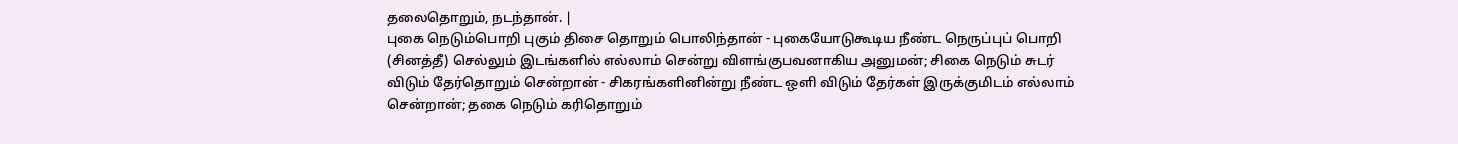தலைதொறும், நடந்தான். |
புகை நெடும்பொறி புகும் திசை தொறும் பொலிந்தான் - புகையோடுகூடிய நீண்ட நெருப்புப் பொறி (சினத்தீ) செல்லும் இடங்களில் எல்லாம் சென்று விளங்குபவனாகிய அனுமன்; சிகை நெடும் சுடர் விடும் தேர்தொறும் சென்றான் - சிகரங்களினின்று நீண்ட ஒளி விடும் தேர்கள் இருக்குமிடம் எல்லாம் சென்றான்; தகை நெடும் கரிதொறும்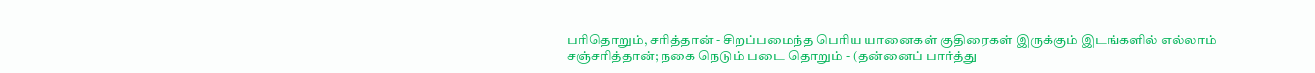பரிதொறும், சரித்தான் - சிறப்பமைந்த பெரிய யானைகள் குதிரைகள் இருக்கும் இடங்களில் எல்லாம் சஞ்சரித்தான்; நகை நெடும் படை தொறும் - (தன்னைப் பார்த்து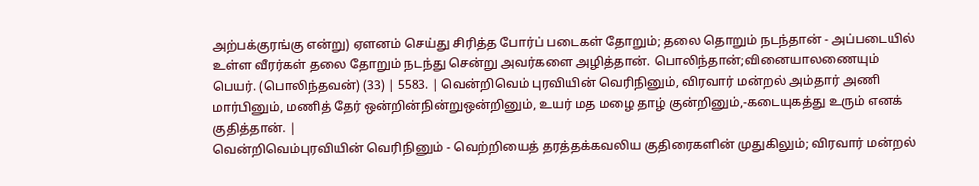அற்பக்குரங்கு என்று) ஏளனம் செய்து சிரித்த போர்ப் படைகள் தோறும்; தலை தொறும் நடந்தான் - அப்படையில் உள்ள வீரர்கள் தலை தோறும் நடந்து சென்று அவர்களை அழித்தான். பொலிந்தான்;வினையாலணையும் பெயர். (பொலிந்தவன்) (33) | 5583. | வென்றிவெம் புரவியின் வெரிநினும், விரவார் மன்றல் அம்தார் அணி மார்பினும், மணித் தேர் ஒன்றின்நின்றுஒன்றினும், உயர் மத மழை தாழ் குன்றினும்,-கடையுகத்து உரும் எனக் குதித்தான். |
வென்றிவெம்புரவியின் வெரிநினும் - வெற்றியைத் தரத்தக்கவலிய குதிரைகளின் முதுகிலும்; விரவார் மன்றல்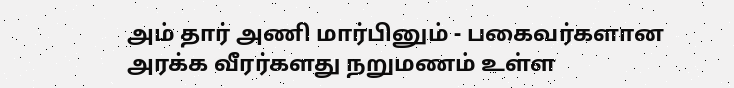அம் தார் அணி மார்பினும் - பகைவர்களான அரக்க வீரர்களது நறுமணம் உள்ள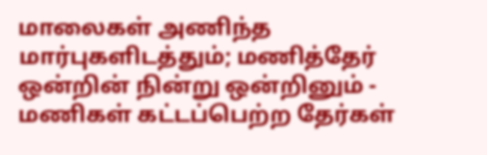மாலைகள் அணிந்த மார்புகளிடத்தும்; மணித்தேர் ஒன்றின் நின்று ஒன்றினும் - மணிகள் கட்டப்பெற்ற தேர்கள்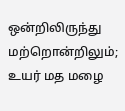ஒன்றிலிருந்து மற்றொன்றிலும்; உயர் மத மழை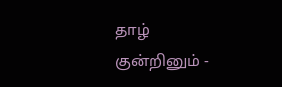தாழ் குன்றினும் -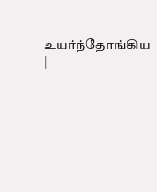உயர்ந்தோங்கிய |